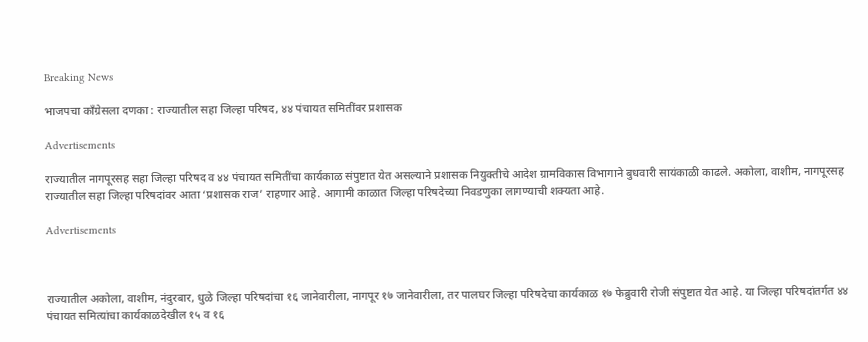Breaking News

भाजपचा काँग्रेसला दणका : राज्यातील सहा जिल्हा परिषद, ४४ पंचायत समितींवर प्रशासक

Advertisements

राज्यातील नागपूरसह सहा जिल्हा परिषद व ४४ पंचायत समितींचा कार्यकाळ संपुष्टात येत असल्याने प्रशासक नियुक्तीचे आदेश ग्रामविकास विभागाने बुधवारी सायंकाळी काढले. अकोला, वाशीम, नागपूरसह राज्यातील सहा जिल्हा परिषदांवर आता ‘प्रशासक राज’ राहणार आहे. आगामी काळात जिल्हा परिषदेच्या निवडणुका लागण्याची शक्यता आहे.

Advertisements



राज्यातील अकोला, वाशीम, नंदुरबार, धुळे जिल्हा परिषदांचा १६ जानेवारीला, नागपूर १७ जानेवारीला, तर पालघर जिल्हा परिषदेचा कार्यकाळ १७ फेब्रुवारी रोजी संपुष्टात येत आहे. या जिल्हा परिषदांतर्गत ४४ पंचायत समित्यांचा कार्यकाळदेखील १५ व १६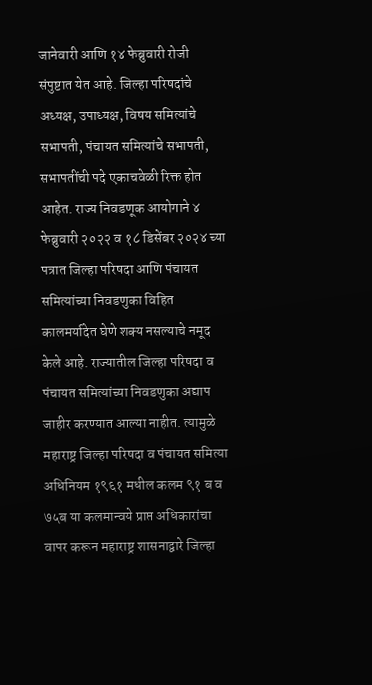जानेवारी आणि १४ फेब्रुवारी रोजी संपुष्टात येत आहे. जिल्हा परिषदांचे अध्यक्ष, उपाध्यक्ष, विषय समित्यांचे सभापती, पंचायत समित्यांचे सभापती, सभापतींची पदे एकाचवेळी रिक्त होत आहेत. राज्य निवडणूक आयोगाने ४ फेब्रुवारी २०२२ व १८ डिसेंबर २०२४ च्या पत्रात जिल्हा परिषदा आणि पंचायत समित्यांच्या निवडणुका विहित कालमर्यादेत घेणे शक्य नसल्याचे नमूद केले आहे. राज्यातील जिल्हा परिषदा व पंचायत समित्यांच्या निवडणुका अद्याप जाहीर करण्यात आल्या नाहीत. त्यामुळे महाराष्ट्र जिल्हा परिषदा व पंचायत समित्या अधिनियम १९६१ मधील कलम ९१ ब व ७५ब या कलमान्वये प्राप्त अधिकारांचा वापर करून महाराष्ट्र शासनाद्वारे जिल्हा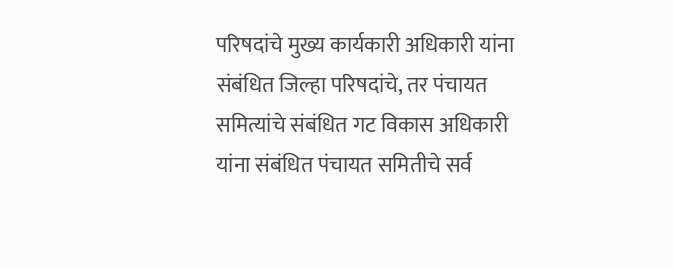परिषदांचे मुख्य कार्यकारी अधिकारी यांना संबंधित जिल्हा परिषदांचे, तर पंचायत समित्यांचे संबंधित गट विकास अधिकारी यांना संबंधित पंचायत समितीचे सर्व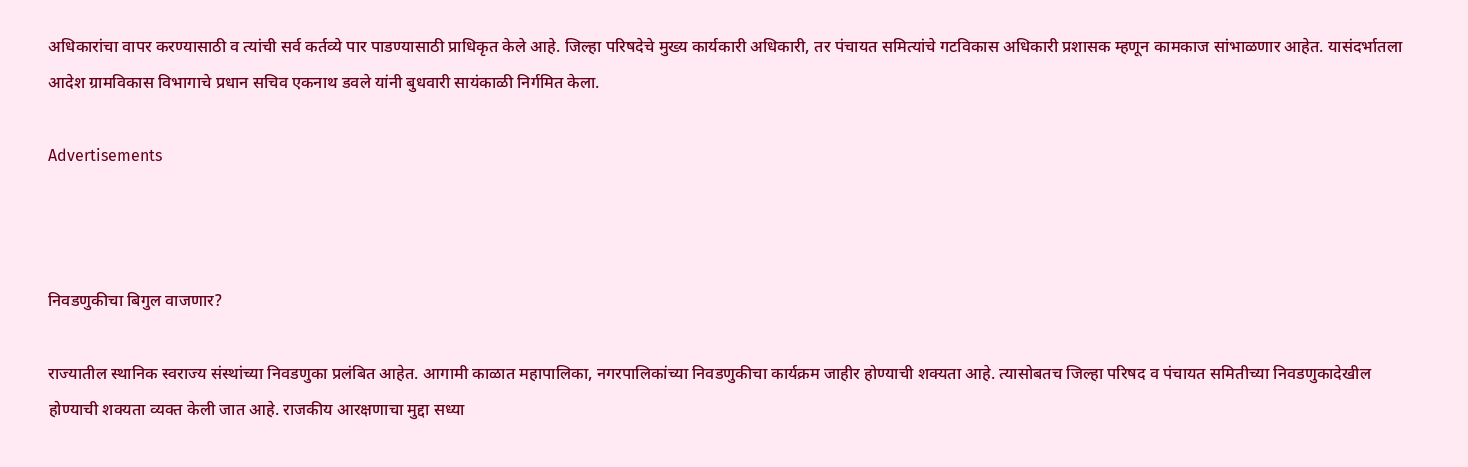अधिकारांचा वापर करण्यासाठी व त्यांची सर्व कर्तव्ये पार पाडण्यासाठी प्राधिकृत केले आहे. जिल्हा परिषदेचे मुख्य कार्यकारी अधिकारी, तर पंचायत समित्यांचे गटविकास अधिकारी प्रशासक म्हणून कामकाज सांभाळणार आहेत. यासंदर्भातला आदेश ग्रामविकास विभागाचे प्रधान सचिव एकनाथ डवले यांनी बुधवारी सायंकाळी निर्गमित केला.

Advertisements



निवडणुकीचा बिगुल वाजणार?

राज्यातील स्थानिक स्वराज्य संस्थांच्या निवडणुका प्रलंबित आहेत. आगामी काळात महापालिका, नगरपालिकांच्या निवडणुकीचा कार्यक्रम जाहीर होण्याची शक्यता आहे. त्यासोबतच जिल्हा परिषद व पंचायत समितीच्या निवडणुकादेखील होण्याची शक्यता व्यक्त केली जात आहे. राजकीय आरक्षणाचा मुद्दा सध्या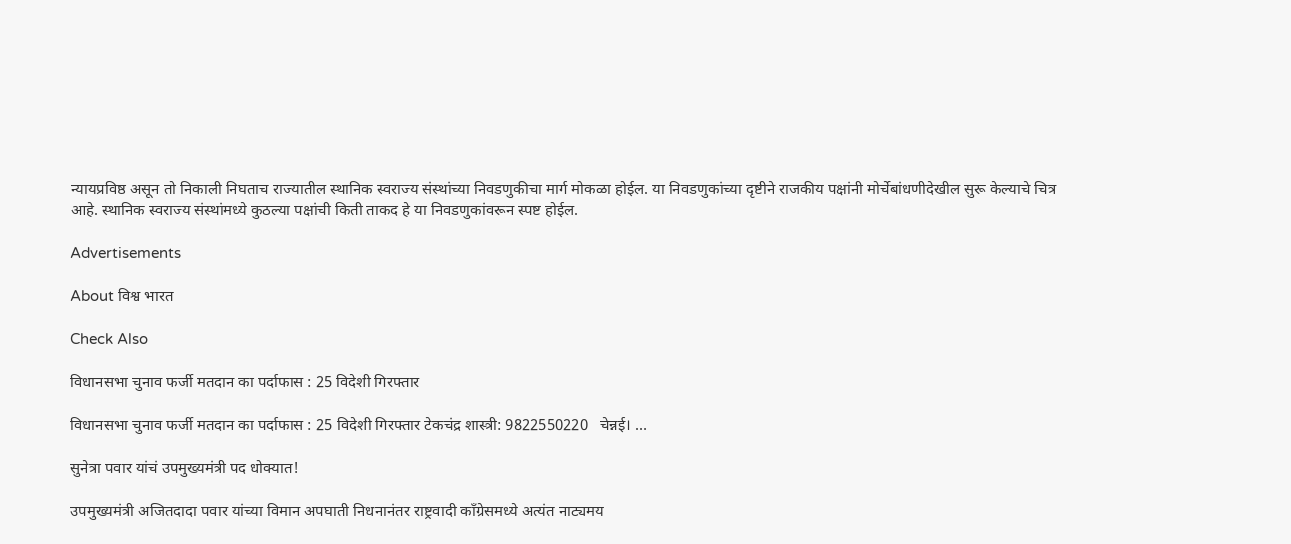न्यायप्रविष्ठ असून तो निकाली निघताच राज्यातील स्थानिक स्वराज्य संस्थांच्या निवडणुकीचा मार्ग मोकळा होईल. या निवडणुकांच्या दृष्टीने राजकीय पक्षांनी मोर्चेबांधणीदेखील सुरू केल्याचे चित्र आहे. स्थानिक स्वराज्य संस्थांमध्ये कुठल्या पक्षांची किती ताकद हे या निवडणुकांवरून स्पष्ट होईल.

Advertisements

About विश्व भारत

Check Also

विधानसभा चुनाव फर्जी मतदान का पर्दाफास : 25 विदेशी गिरफ्तार

विधानसभा चुनाव फर्जी मतदान का पर्दाफास : 25 विदेशी गिरफ्तार टेकचंद्र शास्त्री: 9822550220   चेन्नई। …

सुनेत्रा पवार यांचं उपमुख्यमंत्री पद धोक्यात!

उपमुख्यमंत्री अजितदादा पवार यांच्या विमान अपघाती निधनानंतर राष्ट्रवादी काँग्रेसमध्ये अत्यंत नाट्यमय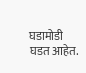घडामोडी घडत आहेत.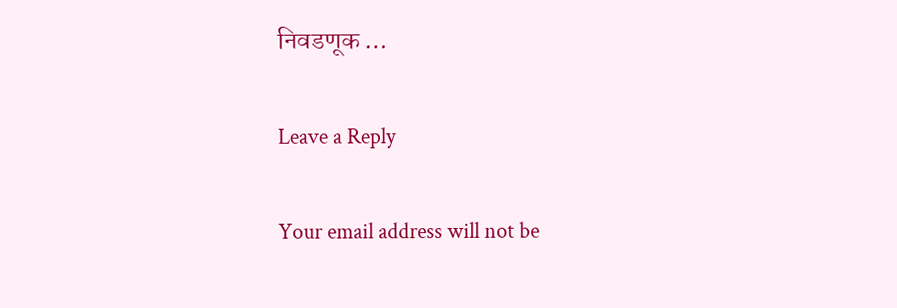निवडणूक …

Leave a Reply

Your email address will not be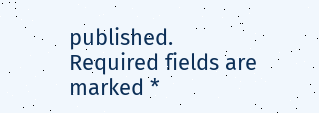published. Required fields are marked *